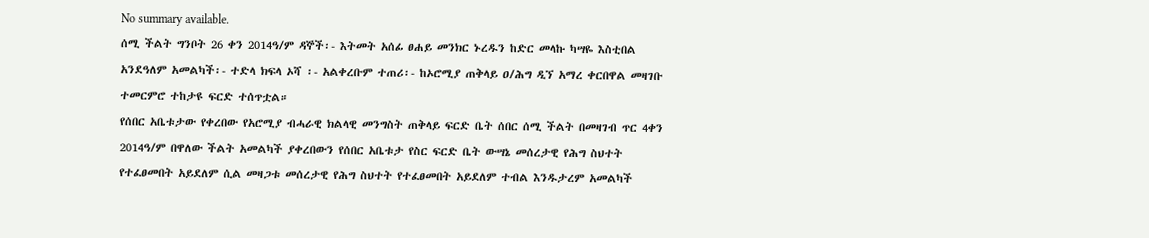No summary available.
ሰሚ ችልት ግንቦት 26 ቀን 2014ዓ/ም ዳኞች፡- እትመት አሰፊ ፀሐይ መንክር ኑረዱን ከድር መላኩ ካሣዬ እስቲበል አንደዓለም አመልካች፡- ተድላ ክፍላ ኦሻ ፡- አልቀረቡም ተጠሪ፡- ከኦሮሚያ ጠቅላይ ዐ/ሕግ ዲኘ አማረ ቀርበዋል መዛገቡ ተመርምሮ ተከታዩ ፍርድ ተሰጥቷል።
የሰበር አቤቱታው የቀረበው የአሮሚያ ብሓራዊ ክልላዊ መንግስት ጠቅላይ ፍርድ ቤት ሰበር ሰሚ ችልት በመዛገብ ጥር 4ቀን 2014ዓ/ም በዋለው ችልት አመልካች ያቀረበውን የሰበር አቤቱታ የስር ፍርድ ቤት ውሣኔ መሰረታዊ የሕግ ስህተት የተፈፀመበት አይደለም ሲል መዛጋቱ መሰረታዊ የሕግ ስህተት የተፈፀመበት አይደለም ተብል እንዱታረም አመልካች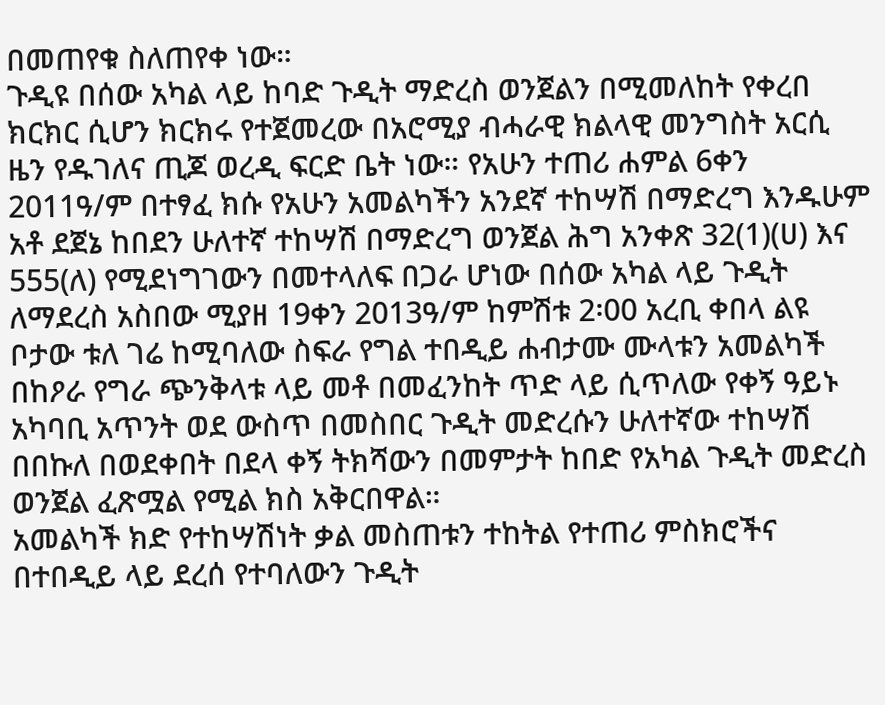በመጠየቁ ስለጠየቀ ነው።
ጉዲዩ በሰው አካል ላይ ከባድ ጉዲት ማድረስ ወንጀልን በሚመለከት የቀረበ ክርክር ሲሆን ክርክሩ የተጀመረው በአሮሚያ ብሓራዊ ክልላዊ መንግስት አርሲ ዜን የዱገለና ጢጆ ወረዲ ፍርድ ቤት ነው። የአሁን ተጠሪ ሐምል 6ቀን 2011ዓ/ም በተፃፈ ክሱ የአሁን አመልካችን አንደኛ ተከሣሽ በማድረግ እንዱሁም አቶ ደጀኔ ከበደን ሁለተኛ ተከሣሽ በማድረግ ወንጀል ሕግ አንቀጽ 32(1)(ሀ) እና 555(ለ) የሚደነግገውን በመተላለፍ በጋራ ሆነው በሰው አካል ላይ ጉዲት ለማደረስ አስበው ሚያዘ 19ቀን 2013ዓ/ም ከምሽቱ 2፡00 አረቢ ቀበላ ልዩ ቦታው ቱለ ገሬ ከሚባለው ስፍራ የግል ተበዲይ ሐብታሙ ሙላቱን አመልካች በከዖራ የግራ ጭንቅላቱ ላይ መቶ በመፈንከት ጥድ ላይ ሲጥለው የቀኝ ዓይኑ አካባቢ አጥንት ወደ ውስጥ በመስበር ጉዲት መድረሱን ሁለተኛው ተከሣሽ በበኩለ በወደቀበት በደላ ቀኝ ትክሻውን በመምታት ከበድ የአካል ጉዲት መድረስ ወንጀል ፈጽሟል የሚል ክስ አቅርበዋል።
አመልካች ክድ የተከሣሽነት ቃል መስጠቱን ተከትል የተጠሪ ምስክሮችና በተበዲይ ላይ ደረሰ የተባለውን ጉዲት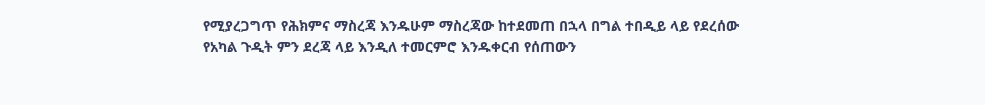የሚያረጋግጥ የሕክምና ማስረጃ እንዱሁም ማስረጃው ከተደመጠ በኋላ በግል ተበዲይ ላይ የደረሰው የአካል ጉዲት ምን ደረጃ ላይ እንዲለ ተመርምሮ እንዱቀርብ የሰጠውን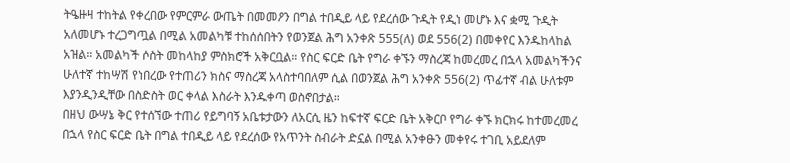ትዔዙዛ ተከትል የቀረበው የምርምራ ውጤት በመመዖን በግል ተበዲይ ላይ የደረሰው ጉዲት የዲነ መሆኑ እና ቋሚ ጉዲት አለመሆኑ ተረጋግጧል በሚል አመልካቹ ተከሰሰበትን የወንጀል ሕግ አንቀጽ 555(ለ) ወደ 556(2) በመቀየር እንዱከላከል አዝል። አመልካች ሶስት መከላከያ ምስክሮች አቅርቧል። የስር ፍርድ ቤት የግራ ቀኙን ማስረጃ ከመረመረ በኋላ አመልካችንና ሁለተኛ ተከሣሽ የነበረው የተጠሪን ክስና ማስረጃ አላስተባበለም ሲል በወንጀል ሕግ አንቀጽ 556(2) ጥፊተኛ ብል ሁለቱም እያንዲንዲቸው በስድስት ወር ቀላል እስራት እንዱቀጣ ወስኖበታል።
በዘህ ውሣኔ ቅር የተሰኘው ተጠሪ የይግባኝ አቤቱታውን ለአርሲ ዜን ከፍተኛ ፍርድ ቤት አቅርቦ የግራ ቀኙ ክርክሩ ከተመረመረ በኋላ የስር ፍርድ ቤት በግል ተበዲይ ላይ የደረሰው የአጥንት ስብራት ድኗል በሚል አንቀፁን መቀየሩ ተገቢ አይደለም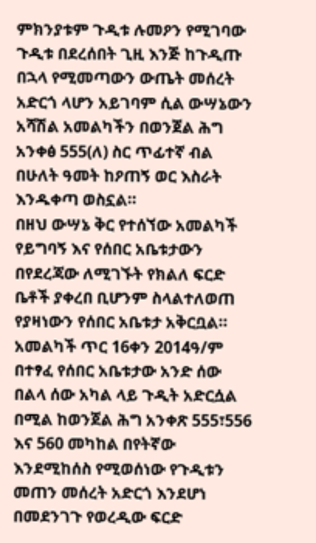ምክንያቱም ጉዲቱ ሉመዖን የሚገባው ጉዲቱ በደረሰበት ጊዚ እንጅ ከጉዲጡ በኋላ የሚመጣውን ውጤት መሰረት አድርጎ ላሆን አይገባም ሲል ውሣኔውን አሻሽል አመልካችን በወንጀል ሕግ አንቀፅ 555(ለ) ስር ጥፊተኛ ብል በሁለት ዓመት ከዖጠኝ ወር እስራት እንዱቀጣ ወስኗል።
በዘህ ውሣኔ ቅር የተሰኘው አመልካች የይግባኝ እና የሰበር አቤቱታውን በየደረጃው ለሚገኙት የክልለ ፍርድ ቤቶች ያቀረበ ቢሆንም ስላልተለወጠ የያዛነውን የሰበር አቤቱታ አቅርቧል።
አመልካች ጥር 16ቀን 2014ዓ/ም በተፃፈ የሰበር አቤቱታው አንድ ሰው በልላ ሰው አካል ላይ ጉዲት አድርሷል በሚል ከወንጀል ሕግ አንቀጽ 555፣556 እና 560 መካከል በየትኛው እንደሚከሰስ የሚወሰነው የጉዲቱን መጠን መሰረት አድርጎ እንደሆነ በመደንገጉ የወረዲው ፍርድ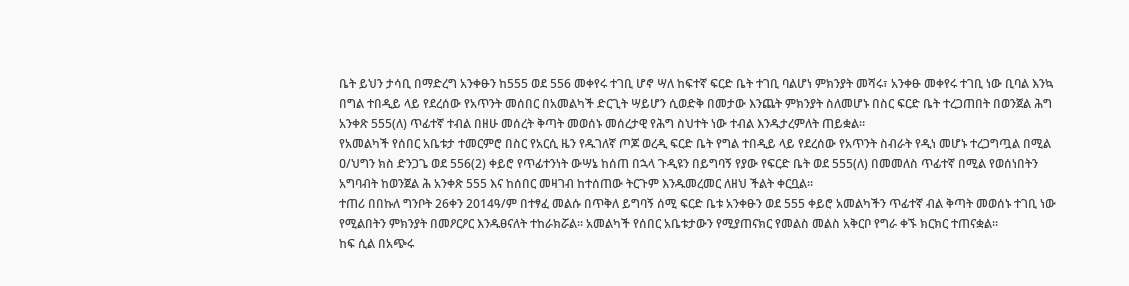ቤት ይህን ታሳቢ በማድረግ አንቀፁን ከ555 ወደ 556 መቀየሩ ተገቢ ሆኖ ሣለ ከፍተኛ ፍርድ ቤት ተገቢ ባልሆነ ምክንያት መሻሩ፣ አንቀፁ መቀየሩ ተገቢ ነው ቢባል እንኳ በግል ተበዲይ ላይ የደረሰው የአጥንት መሰበር በአመልካች ድርጊት ሣይሆን ሲወድቅ በመታው እንጨት ምክንያት ስለመሆኑ በስር ፍርድ ቤት ተረጋጠበት በወንጀል ሕግ አንቀጽ 555(ለ) ጥፊተኛ ተብል በዘሁ መሰረት ቅጣት መወሰኑ መሰረታዊ የሕግ ስህተት ነው ተብል እንዱታረምለት ጠይቋል።
የአመልካች የሰበር አቤቱታ ተመርምሮ በስር የአርሲ ዜን የዱገለኛ ጦጆ ወረዲ ፍርድ ቤት የግል ተበዲይ ላይ የደረሰው የአጥንት ስብራት የዲነ መሆኑ ተረጋግጧል በሚል ዐ/ህግን ክስ ድንጋጌ ወደ 556(2) ቀይሮ የጥፊተንነት ውሣኔ ከሰጠ በኋላ ጉዲዩን በይግባኝ የያው የፍርድ ቤት ወደ 555(ለ) በመመለስ ጥፊተኛ በሚል የወሰነበትን አግባብት ከወንጀል ሕ አንቀጽ 555 እና ከሰበር መዛገብ ከተሰጠው ትርጉም እንዱመረመር ለዘህ ችልት ቀርቧል።
ተጠሪ በበኩለ ግንቦት 26ቀን 2014ዓ/ም በተፃፈ መልሱ በጥቅለ ይግባኝ ሰሚ ፍርድ ቤቱ አንቀፁን ወደ 555 ቀይሮ አመልካችን ጥፊተኛ ብል ቅጣት መወሰኑ ተገቢ ነው የሚልበትን ምክንያት በመዖርዖር እንዱፀናለት ተከራክሯል። አመልካች የሰበር አቤቱታውን የሚያጠናክር የመልስ መልስ አቅርቦ የግራ ቀኙ ክርክር ተጠናቋል።
ከፍ ሲል በአጭሩ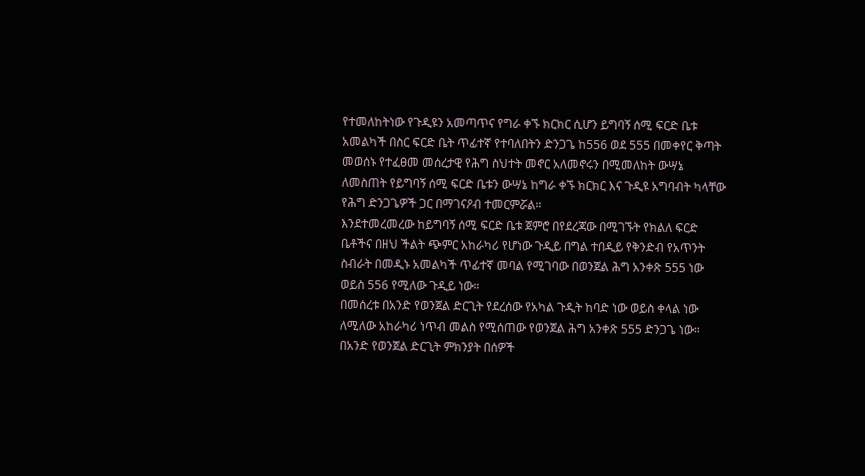የተመለከትነው የጉዲዩን አመጣጥና የግራ ቀኙ ክርክር ሲሆን ይግባኝ ሰሚ ፍርድ ቤቱ አመልካች በስር ፍርድ ቤት ጥፊተኛ የተባለበትን ድንጋጌ ከ556 ወደ 555 በመቀየር ቅጣት መወሰኑ የተፈፀመ መሰረታዊ የሕግ ስህተት መኖር አለመኖሩን በሚመለከት ውሣኔ ለመስጠት የይግባኝ ሰሚ ፍርድ ቤቱን ውሣኔ ከግራ ቀኙ ክርክር እና ጉዲዩ አግባብት ካላቸው የሕግ ድንጋጌዎች ጋር በማገናዖብ ተመርምሯል።
እንደተመረመረው ከይግባኝ ሰሚ ፍርድ ቤቱ ጀምሮ በየደረጃው በሚገኙት የክልለ ፍርድ ቤቶችና በዘህ ችልት ጭምር አከራካሪ የሆነው ጉዲይ በግል ተበዲይ የቅንድብ የአጥንት ስብራት በመዲኑ አመልካች ጥፊተኛ መባል የሚገባው በወንጀል ሕግ አንቀጽ 555 ነው ወይስ 556 የሚለው ጉዲይ ነው።
በመሰረቱ በአንድ የወንጀል ድርጊት የደረሰው የአካል ጉዲት ከባድ ነው ወይስ ቀላል ነው ለሚለው አከራካሪ ነጥብ መልስ የሚሰጠው የወንጀል ሕግ አንቀጽ 555 ድንጋጌ ነው። በአንድ የወንጀል ድርጊት ምክንያት በሰዎች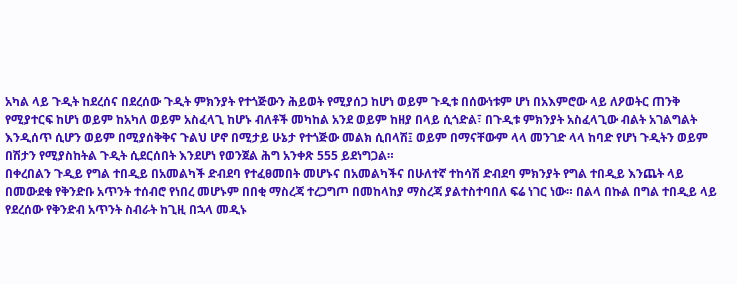አካል ላይ ጉዲት ከደረሰና በደረሰው ጉዲት ምክንያት የተጎጅውን ሕይወት የሚያሰጋ ከሆነ ወይም ጉዲቱ በሰውነቱም ሆነ በአእምሮው ላይ ለዖወትር ጠንቅ የሚያተርፍ ከሆነ ወይም ከአካለ ወይም አስፈላጊ ከሆኑ ብለቶች መካከል አንደ ወይም ከዘያ በላይ ሲጎድል፣ በጉዲቱ ምክንያት አስፈላጊው ብልት አገልግልት እንዲሰጥ ሲሆን ወይም በሚያሰቅቅና ጉልህ ሆኖ በሚታይ ሁኔታ የተጎጅው መልክ ሲበላሽ፤ ወይም በማናቸውም ላላ መንገድ ላላ ከባድ የሆነ ጉዲትን ወይም በሽታን የሚያስከትል ጉዲት ሲደርሰበት እንደሆነ የወንጀል ሕግ አንቀጽ 555 ይደነግጋል።
በቀረበልን ጉዲይ የግል ተበዲይ በአመልካች ድብደባ የተፈፀመበት መሆኑና በአመልካችና በሁለተኛ ተከሳሽ ድብደባ ምክንያት የግል ተበዲይ እንጨት ላይ በመውደቁ የቅንድቡ አጥንት ተሰብሮ የነበረ መሆኑም በበቂ ማስረጃ ተረጋግጦ በመከላከያ ማስረጃ ያልተስተባበለ ፍሬ ነገር ነው። በልላ በኩል በግል ተበዲይ ላይ የደረሰው የቅንድብ አጥንት ስብራት ከጊዚ በኋላ መዲኑ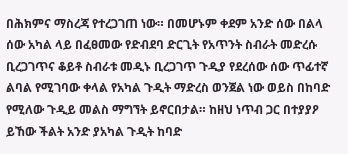በሕክምና ማስረጃ የተረጋገጠ ነው። በመሆኑም ቀደም አንድ ሰው በልላ ሰው አካል ላይ በፈፀመው የድብደባ ድርጊት የአጥንት ስብራት መድረሱ ቢረጋገጥና ቆይቶ ስብራቱ መዲኑ ቢረጋገጥ ጉዲያ የደረሰው ሰው ጥፊተኛ ልባል የሚገባው ቀላል የአካል ጉዲት ማድረስ ወንጀል ነው ወይስ በከባድ የሚለው ጉዲይ መልስ ማግኘት ይኖርበታል። ከዘህ ነጥብ ጋር በተያያዖ ይኸው ችልት አንድ ያአካል ጉዲት ከባድ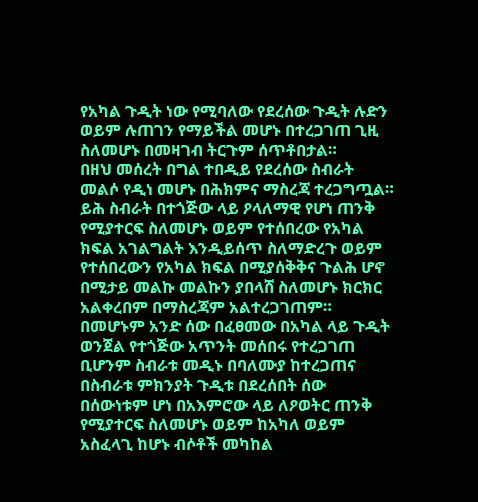የአካል ጉዲት ነው የሚባለው የደረሰው ጉዲት ሉድን ወይም ሉጠገን የማይችል መሆኑ በተረጋገጠ ጊዚ ስለመሆኑ በመዛገብ ትርጉም ሰጥቶበታል።
በዘህ መሰረት በግል ተበዲይ የደረሰው ስብራት መልሶ የዲነ መሆኑ በሕክምና ማስረጃ ተረጋግጧል። ይሕ ስብራት በተጎጅው ላይ ዖላለማዊ የሆነ ጠንቅ የሚያተርፍ ስለመሆኑ ወይም የተሰበረው የአካል ክፍል አገልግልት እንዲይሰጥ ስለማድረጉ ወይም የተሰበረውን የአካል ክፍል በሚያሰቅቅና ጉልሕ ሆኖ በሚታይ መልኩ መልኩን ያበላሸ ስለመሆኑ ክርክር አልቀረበም በማስረጃም አልተረጋገጠም።
በመሆኑም አንድ ሰው በፈፀመው በአካል ላይ ጉዲት ወንጀል የተጎጅው አጥንት መሰበሩ የተረጋገጠ ቢሆንም ስብራቱ መዲኑ በባለሙያ ከተረጋጠና በስብራቱ ምክንያት ጉዲቱ በደረሰበት ሰው በሰውነቱም ሆነ በአእምሮው ላይ ለዖወትር ጠንቅ የሚያተርፍ ስለመሆኑ ወይም ከአካለ ወይም አስፈላጊ ከሆኑ ብሶቶች መካከል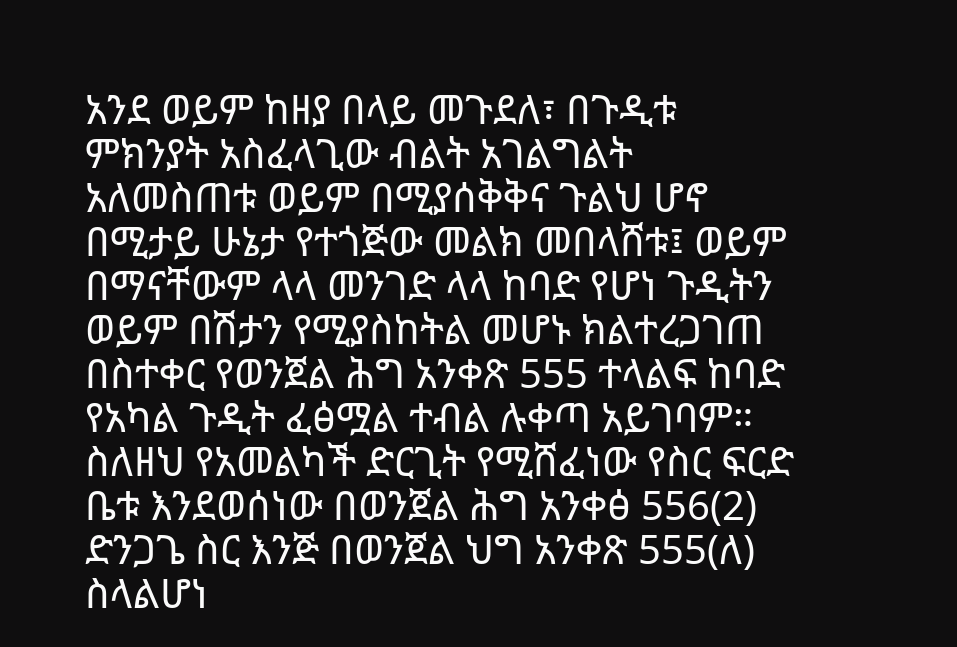አንደ ወይም ከዘያ በላይ መጉደለ፣ በጉዲቱ ምክንያት አስፈላጊው ብልት አገልግልት አለመስጠቱ ወይም በሚያሰቅቅና ጉልህ ሆኖ በሚታይ ሁኔታ የተጎጅው መልክ መበላሸቱ፤ ወይም በማናቸውም ላላ መንገድ ላላ ከባድ የሆነ ጉዲትን ወይም በሽታን የሚያስከትል መሆኑ ክልተረጋገጠ በስተቀር የወንጀል ሕግ አንቀጽ 555 ተላልፍ ከባድ የአካል ጉዲት ፈፅሟል ተብል ሉቀጣ አይገባም። ስለዘህ የአመልካች ድርጊት የሚሸፈነው የስር ፍርድ ቤቱ እንደወሰነው በወንጀል ሕግ አንቀፅ 556(2) ድንጋጌ ስር እንጅ በወንጀል ህግ አንቀጽ 555(ለ) ስላልሆነ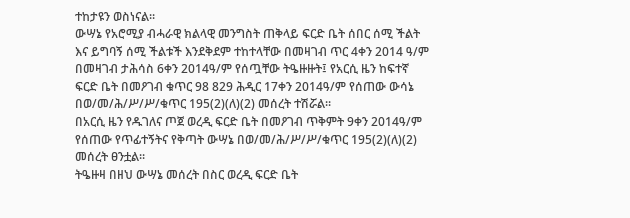ተከታዩን ወስነናል።
ውሣኔ የአሮሚያ ብሓራዊ ክልላዊ መንግስት ጠቅላይ ፍርድ ቤት ሰበር ሰሚ ችልት እና ይግባኝ ሰሚ ችልቱች እንደቅደም ተከተላቸው በመዛገብ ጥር 4ቀን 2014 ዓ/ም በመዛገብ ታሕሳስ 6ቀን 2014ዓ/ም የሰጧቸው ትዔዙዙት፤ የአርሲ ዜን ከፍተኛ ፍርድ ቤት በመዖገብ ቁጥር 98 829 ሕዲር 17ቀን 2014ዓ/ም የሰጠው ውሳኔ በወ/መ/ሕ/ሥ/ሥ/ቁጥር 195(2)(ለ)(2) መሰረት ተሽሯል።
በአርሲ ዜን የዱገለና ጦጀ ወረዲ ፍርድ ቤት በመዖገብ ጥቅምት 9ቀን 2014ዓ/ም የሰጠው የጥፊተኝትና የቅጣት ውሣኔ በወ/መ/ሕ/ሥ/ሥ/ቁጥር 195(2)(ለ)(2) መሰረት ፀንቷል።
ትዔዙዛ በዘህ ውሣኔ መሰረት በስር ወረዲ ፍርድ ቤት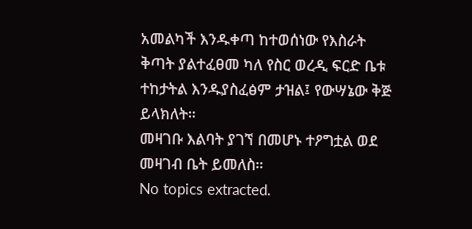አመልካች እንዱቀጣ ከተወሰነው የእስራት ቅጣት ያልተፈፀመ ካለ የስር ወረዲ ፍርድ ቤቱ ተከታትል እንዱያስፈፅም ታዝል፤ የውሣኔው ቅጅ ይላክለት።
መዛገቡ እልባት ያገኘ በመሆኑ ተዖግቷል ወደ መዛገብ ቤት ይመለስ።
No topics extracted.